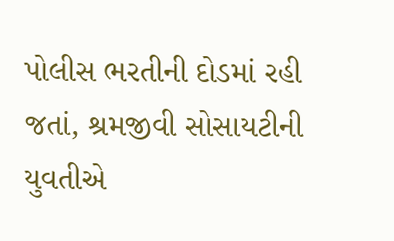પોલીસ ભરતીની દોડમાં રહી જતાં, શ્રમજીવી સોસાયટીની યુવતીએ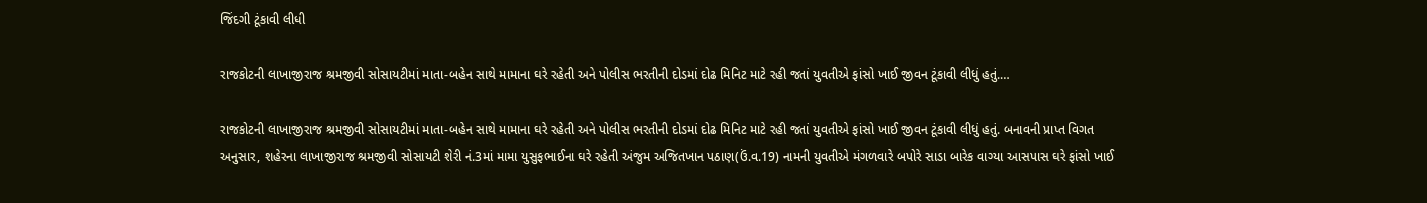જિંદગી ટૂંકાવી લીધી

રાજકોટની લાખાજીરાજ શ્રમજીવી સોસાયટીમાં માતા-બહેન સાથે મામાના ઘરે રહેતી અને પોલીસ ભરતીની દોડમાં દોઢ મિનિટ માટે રહી જતાં યુવતીએ ફાંસો ખાઈ જીવન ટૂંકાવી લીધું હતું.…

રાજકોટની લાખાજીરાજ શ્રમજીવી સોસાયટીમાં માતા-બહેન સાથે મામાના ઘરે રહેતી અને પોલીસ ભરતીની દોડમાં દોઢ મિનિટ માટે રહી જતાં યુવતીએ ફાંસો ખાઈ જીવન ટૂંકાવી લીધું હતું. બનાવની પ્રાપ્ત વિગત અનુસાર, શહેરના લાખાજીરાજ શ્રમજીવી સોસાયટી શેરી નં.3માં મામા યુસુફભાઈના ઘરે રહેતી અંજુમ અજિતખાન પઠાણ(ઉં.વ.19) નામની યુવતીએ મંગળવારે બપોરે સાડા બારેક વાગ્યા આસપાસ ઘરે ફાંસો ખાઈ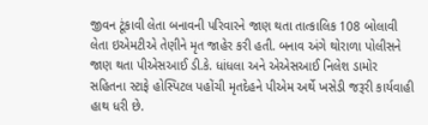જીવન ટૂંકાવી લેતા બનાવની પરિવારને જાણ થતા તાત્કાલિક 108 બોલાવી લેતા ઇએમટીએ તેણીને મૃત જાહેર કરી હતી. બનાવ અંગે થોરાળા પોલીસને જાણ થતા પીએસઆઈ ડી.કે. ધાંધલા અને એએસઆઈ નિલેશ ડામોર સહિતના સ્ટાફે હોસ્પિટલ પહોંચી મૃતદેહને પીએમ અર્થે ખસેડી જરૂરી કાર્યવાહી હાથ ધરી છે.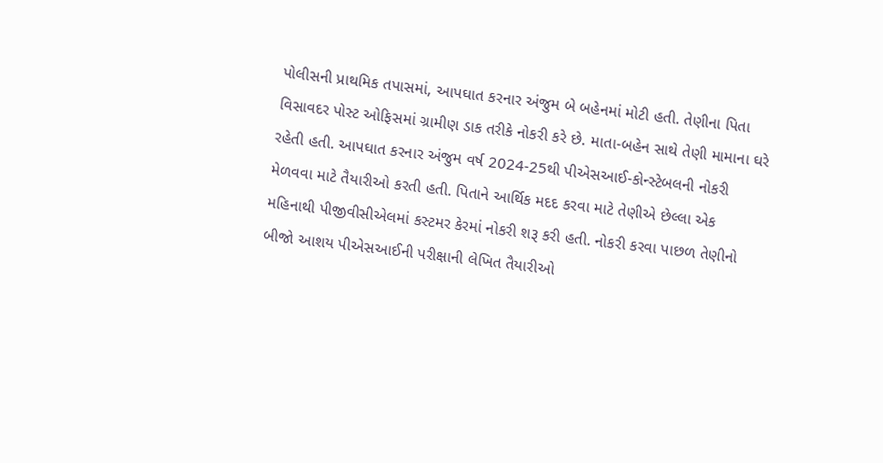પોલીસની પ્રાથમિક તપાસમાં, આપઘાત કરનાર અંજુમ બે બહેનમાં મોટી હતી. તેણીના પિતા વિસાવદર પોસ્ટ ઓફિસમાં ગ્રામીણ ડાક તરીકે નોકરી કરે છે. માતા-બહેન સાથે તેણી મામાના ઘરે રહેતી હતી. આપઘાત કરનાર અંજુમ વર્ષ 2024-25થી પીએસઆઈ-કોન્સ્ટેબલની નોકરી મેળવવા માટે તૈયારીઓ કરતી હતી. પિતાને આર્થિક મદદ કરવા માટે તેણીએ છેલ્લા એક મહિનાથી પીજીવીસીએલમાં કસ્ટમર કેરમાં નોકરી શરૂ કરી હતી. નોકરી કરવા પાછળ તેણીનો બીજો આશય પીએસઆઈની પરીક્ષાની લેખિત તૈયારીઓ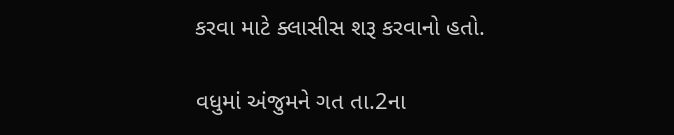કરવા માટે ક્લાસીસ શરૂ કરવાનો હતો.

વધુમાં અંજુમને ગત તા.2ના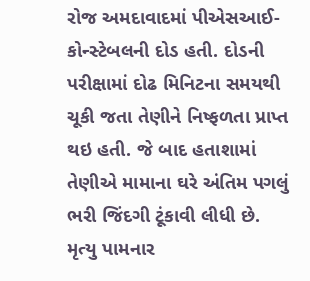રોજ અમદાવાદમાં પીએસઆઈ-કોન્સ્ટેબલની દોડ હતી. દોડની પરીક્ષામાં દોઢ મિનિટના સમયથી ચૂકી જતા તેણીને નિષ્ફળતા પ્રાપ્ત થઇ હતી. જે બાદ હતાશામાં તેણીએ મામાના ઘરે અંતિમ પગલું ભરી જિંદગી ટૂંકાવી લીધી છે. મૃત્યુ પામનાર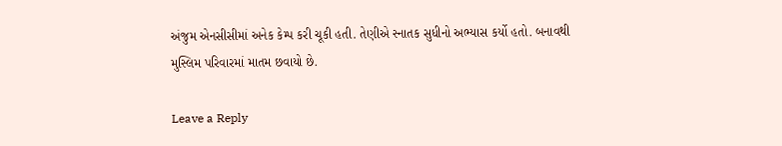અંજુમ એનસીસીમાં અનેક કેમ્પ કરી ચૂકી હતી. તેણીએ સ્નાતક સુધીનો અભ્યાસ કર્યો હતો. બનાવથી મુસ્લિમ પરિવારમાં માતમ છવાયો છે.

Leave a Reply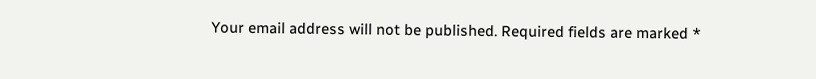Your email address will not be published. Required fields are marked *